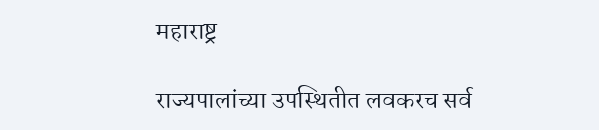महाराष्ट्र

राज्यपालांच्या उपस्थितीत लवकरच सर्व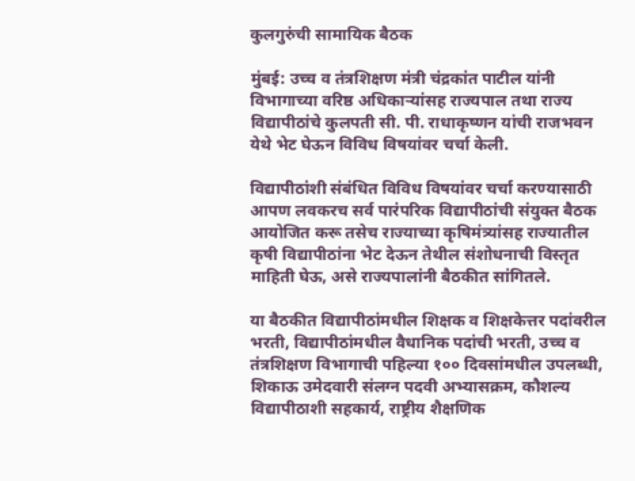कुलगुरुंची सामायिक बैठक

मुंबई: उच्च व तंत्रशिक्षण मंत्री चंद्रकांत पाटील यांनी विभागाच्या वरिष्ठ अधिकाऱ्यांसह राज्यपाल तथा राज्य विद्यापीठांचे कुलपती सी. पी. राधाकृष्णन यांची राजभवन येथे भेट घेऊन विविध विषयांवर चर्चा केली.

विद्यापीठांशी संबंधित विविध विषयांवर चर्चा करण्यासाठी आपण लवकरच सर्व पारंपरिक विद्यापीठांची संयुक्त बैठक आयोजित करू तसेच राज्याच्या कृषिमंत्र्यांसह राज्यातील कृषी विद्यापीठांना भेट देऊन तेथील संशोधनाची विस्तृत माहिती घेऊ, असे राज्यपालांनी बैठकीत सांगितले.

या बैठकीत विद्यापीठांमधील शिक्षक व शिक्षकेत्तर पदांवरील भरती, विद्यापीठांमधील वैधानिक पदांची भरती, उच्च व तंत्रशिक्षण विभागाची पहिल्या १०० दिवसांमधील उपलब्धी, शिकाऊ उमेदवारी संलग्न पदवी अभ्यासक्रम, कौशल्य विद्यापीठाशी सहकार्य, राष्ट्रीय शैक्षणिक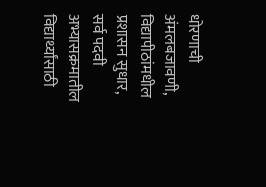धोरणाची अंमलबजावणी, विद्यापीठांमधील प्रशासन सुधार, सर्व पदवी अभ्यासक्रमातील विद्यार्थ्यांसाठी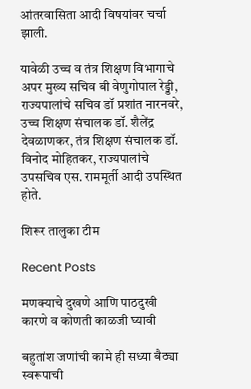आंतरवासिता आदी विषयांवर चर्चा झाली.

यावेळी उच्च व तंत्र शिक्षण विभागाचे अपर मुख्य सचिव बी वेणुगोपाल रेड्डी, राज्यपालांचे सचिव डॉ प्रशांत नारनवरे, उच्च शिक्षण संचालक डॉ. शैलेंद्र देवळाणकर, तंत्र शिक्षण संचालक डॉ. विनोद मोहितकर, राज्यपालांचे उपसचिव एस. राममूर्ती आदी उपस्थित होते.

शिरूर तालुका टीम

Recent Posts

मणक्याचे दुखणे आणि पाठदुखी कारणे व कोणती काळजी घ्यावी

बहुतांश जणांची कामे ही सध्या बैठ्या स्वरूपाची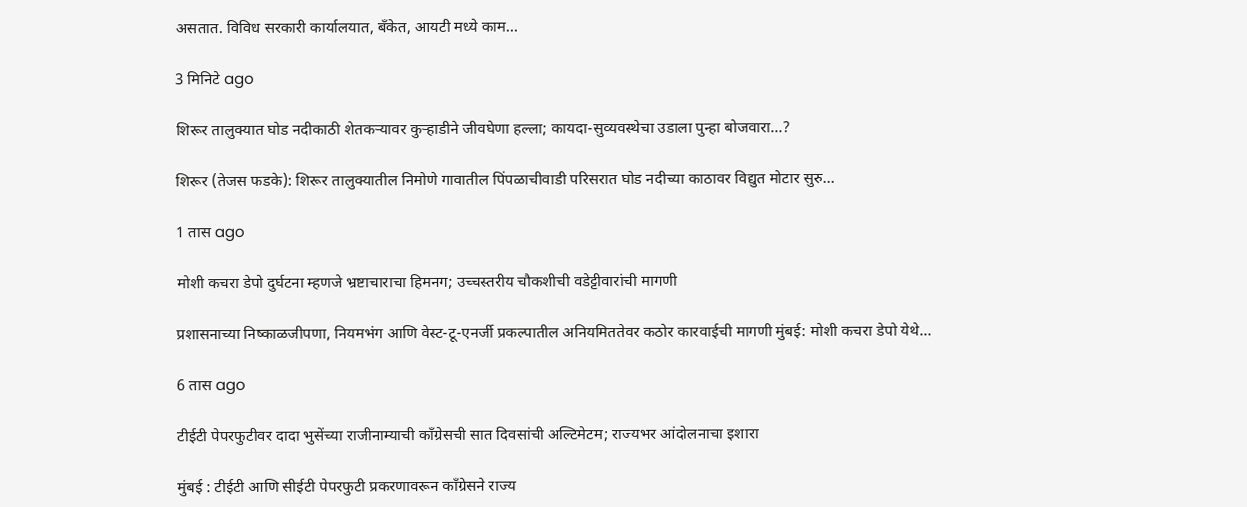असतात. विविध सरकारी कार्यालयात, बँकेत, आयटी मध्ये काम…

3 मिनिटे ago

शिरूर तालुक्यात घोड नदीकाठी शेतकऱ्यावर कुऱ्हाडीने जीवघेणा हल्ला; कायदा-सुव्यवस्थेचा उडाला पुन्हा बोजवारा…?

शिरूर (तेजस फडके): शिरूर तालुक्यातील निमोणे गावातील पिंपळाचीवाडी परिसरात घोड नदीच्या काठावर विद्युत मोटार सुरु…

1 तास ago

मोशी कचरा डेपो दुर्घटना म्हणजे भ्रष्टाचाराचा हिमनग; उच्चस्तरीय चौकशीची वडेट्टीवारांची मागणी

प्रशासनाच्या निष्काळजीपणा, नियमभंग आणि वेस्ट-टू-एनर्जी प्रकल्पातील अनियमिततेवर कठोर कारवाईची मागणी मुंबई: मोशी कचरा डेपो येथे…

6 तास ago

टीईटी पेपरफुटीवर दादा भुसेंच्या राजीनाम्याची काँग्रेसची सात दिवसांची अल्टिमेटम; राज्यभर आंदोलनाचा इशारा

मुंबई : टीईटी आणि सीईटी पेपरफुटी प्रकरणावरून काँग्रेसने राज्य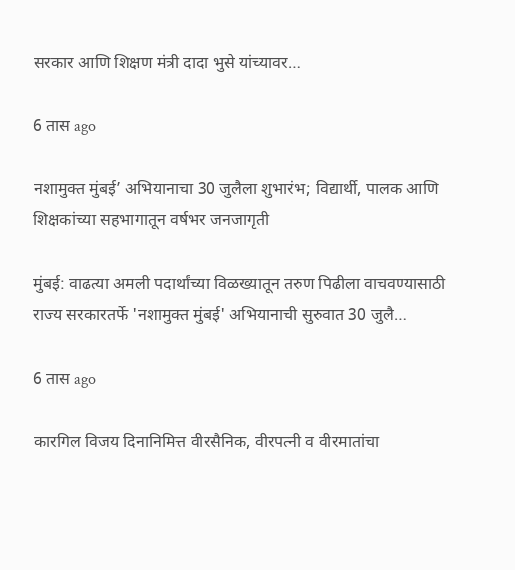सरकार आणि शिक्षण मंत्री दादा भुसे यांच्यावर…

6 तास ago

नशामुक्त मुंबई’ अभियानाचा 30 जुलैला शुभारंभ; विद्यार्थी, पालक आणि शिक्षकांच्या सहभागातून वर्षभर जनजागृती

मुंबई: वाढत्या अमली पदार्थांच्या विळख्यातून तरुण पिढीला वाचवण्यासाठी राज्य सरकारतर्फे 'नशामुक्त मुंबई' अभियानाची सुरुवात 30 जुलै…

6 तास ago

कारगिल विजय दिनानिमित्त वीरसैनिक, वीरपत्नी व वीरमातांचा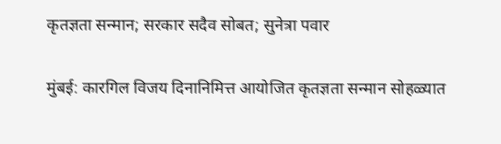कृतज्ञता सन्मान; सरकार सदैव सोबत; सुनेत्रा पवार

मुंबई: कारगिल विजय दिनानिमित्त आयोजित कृतज्ञता सन्मान सोहळ्यात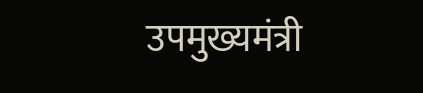उपमुख्यमंत्री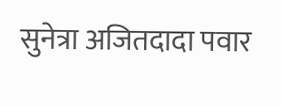सुनेत्रा अजितदादा पवार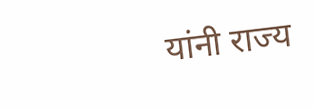यांनी राज्य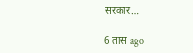सरकार…

6 तास ago